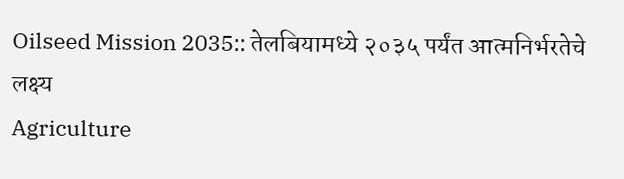Oilseed Mission 2035:: तेलबियामध्ये २०३५ पर्यंत आत्मनिर्भरतेचे लक्ष्य
Agriculture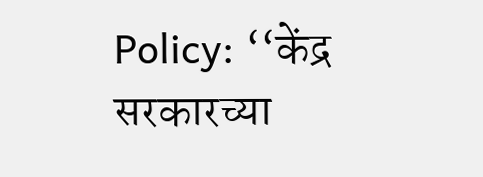Policy: ‘‘केंद्र सरकारच्या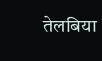तेलबिया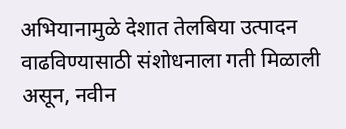अभियानामुळे देशात तेलबिया उत्पादन वाढविण्यासाठी संशोधनाला गती मिळाली असून, नवीन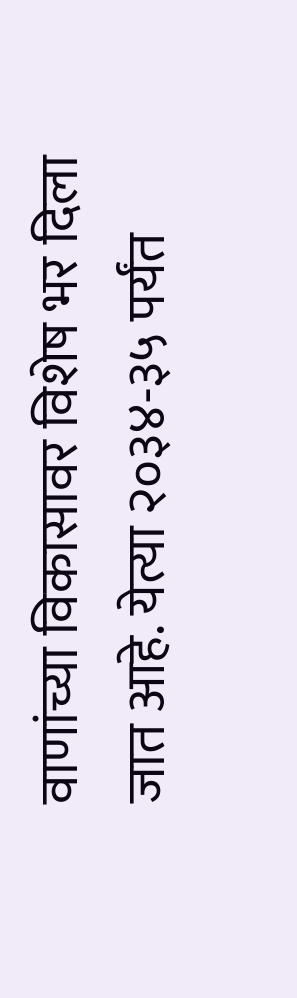वाणांच्या विकासावर विशेष भर दिला जात आहे. येत्या २०३४-३५ पर्यंत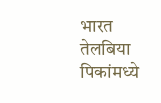भारत तेलबिया पिकांमध्ये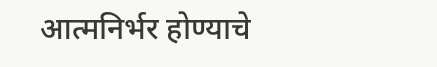आत्मनिर्भर होण्याचे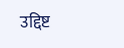उद्दिष्ट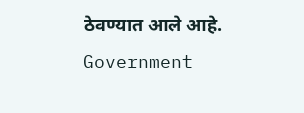ठेवण्यात आले आहे.
Government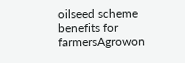oilseed scheme benefits for farmersAgrowon